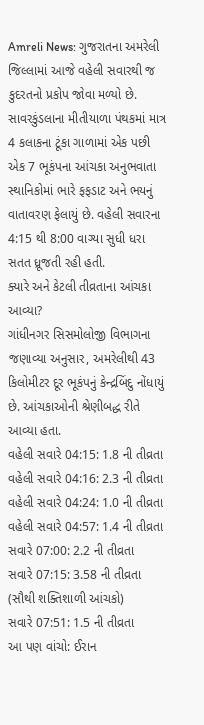Amreli News: ગુજરાતના અમરેલી જિલ્લામાં આજે વહેલી સવારથી જ કુદરતનો પ્રકોપ જોવા મળ્યો છે. સાવરકુંડલાના મીતીયાળા પંથકમાં માત્ર 4 કલાકના ટૂંકા ગાળામાં એક પછી એક 7 ભૂકંપના આંચકા અનુભવાતા સ્થાનિકોમાં ભારે ફફડાટ અને ભયનું વાતાવરણ ફેલાયું છે. વહેલી સવારના 4:15 થી 8:00 વાગ્યા સુધી ધરા સતત ધ્રૂજતી રહી હતી.
ક્યારે અને કેટલી તીવ્રતાના આંચકા આવ્યા?
ગાંધીનગર સિસમોલોજી વિભાગના જણાવ્યા અનુસાર, અમરેલીથી 43 કિલોમીટર દૂર ભૂકંપનું કેન્દ્રબિંદુ નોંધાયું છે. આંચકાઓની શ્રેણીબદ્ધ રીતે આવ્યા હતા.
વહેલી સવારે 04:15: 1.8 ની તીવ્રતા
વહેલી સવારે 04:16: 2.3 ની તીવ્રતા
વહેલી સવારે 04:24: 1.0 ની તીવ્રતા
વહેલી સવારે 04:57: 1.4 ની તીવ્રતા
સવારે 07:00: 2.2 ની તીવ્રતા
સવારે 07:15: 3.58 ની તીવ્રતા (સૌથી શક્તિશાળી આંચકો)
સવારે 07:51: 1.5 ની તીવ્રતા
આ પણ વાંચો: ઈરાન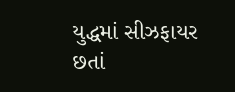યુદ્ધમાં સીઝફાયર છતાં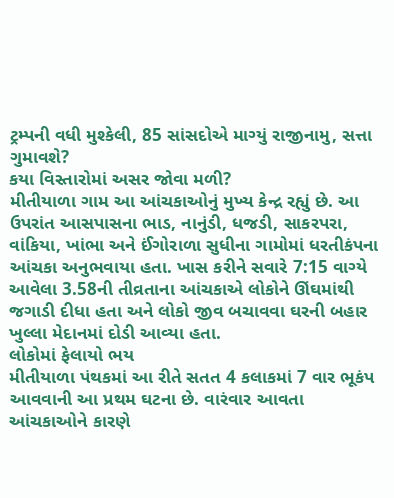ટ્રમ્પની વધી મુશ્કેલી, 85 સાંસદોએ માગ્યું રાજીનામુ, સત્તા ગુમાવશે?
કયા વિસ્તારોમાં અસર જોવા મળી?
મીતીયાળા ગામ આ આંચકાઓનું મુખ્ય કેન્દ્ર રહ્યું છે. આ ઉપરાંત આસપાસના ભાડ, નાનુંડી, ધજડી, સાકરપરા, વાંકિયા, ખાંભા અને ઈંગોરાળા સુધીના ગામોમાં ધરતીકંપના આંચકા અનુભવાયા હતા. ખાસ કરીને સવારે 7:15 વાગ્યે આવેલા 3.58ની તીવ્રતાના આંચકાએ લોકોને ઊંઘમાંથી જગાડી દીધા હતા અને લોકો જીવ બચાવવા ઘરની બહાર ખુલ્લા મેદાનમાં દોડી આવ્યા હતા.
લોકોમાં ફેલાયો ભય
મીતીયાળા પંથકમાં આ રીતે સતત 4 કલાકમાં 7 વાર ભૂકંપ આવવાની આ પ્રથમ ઘટના છે. વારંવાર આવતા આંચકાઓને કારણે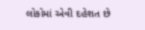લોકોમાં એવી દહેશત છે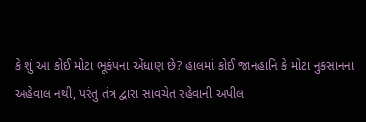કે શું આ કોઈ મોટા ભૂકંપના એંધાણ છે? હાલમાં કોઈ જાનહાનિ કે મોટા નુકસાનના અહેવાલ નથી, પરંતુ તંત્ર દ્વારા સાવચેત રહેવાની અપીલ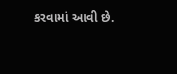કરવામાં આવી છે.